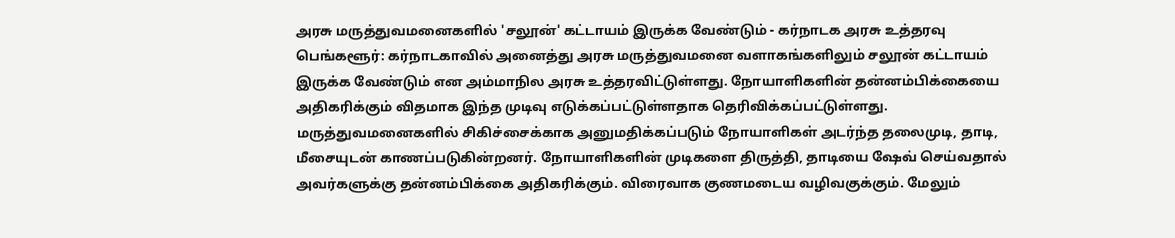அரசு மருத்துவமனைகளில் 'சலூன்' கட்டாயம் இருக்க வேண்டும் - கர்நாடக அரசு உத்தரவு
பெங்களூர்: கர்நாடகாவில் அனைத்து அரசு மருத்துவமனை வளாகங்களிலும் சலூன் கட்டாயம் இருக்க வேண்டும் என அம்மாநில அரசு உத்தரவிட்டுள்ளது. நோயாளிகளின் தன்னம்பிக்கையை அதிகரிக்கும் விதமாக இந்த முடிவு எடுக்கப்பட்டுள்ளதாக தெரிவிக்கப்பட்டுள்ளது.
மருத்துவமனைகளில் சிகிச்சைக்காக அனுமதிக்கப்படும் நோயாளிகள் அடர்ந்த தலைமுடி, தாடி, மீசையுடன் காணப்படுகின்றனர். நோயாளிகளின் முடிகளை திருத்தி, தாடியை ஷேவ் செய்வதால் அவர்களுக்கு தன்னம்பிக்கை அதிகரிக்கும். விரைவாக குணமடைய வழிவகுக்கும். மேலும்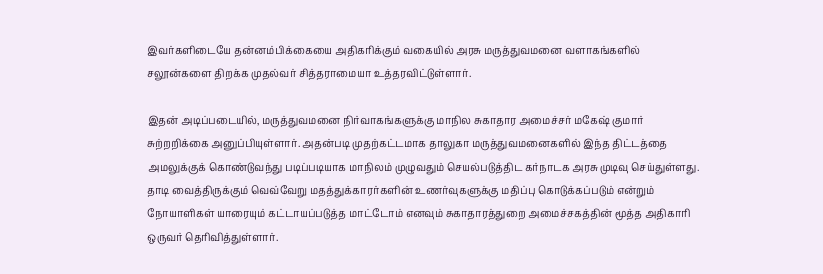இவர்களிடையே தன்னம்பிக்கையை அதிகரிக்கும் வகையில் அரசு மருத்துவமனை வளாகங்களில் சலூன்களை திறக்க முதல்வர் சித்தராமையா உத்தரவிட்டுள்ளார்.

இதன் அடிப்படையில், மருத்துவமனை நிர்வாகங்களுக்கு மாநில சுகாதார அமைச்சர் மகேஷ் குமார் சுற்றறிக்கை அனுப்பியுள்ளார். அதன்படி முதற்கட்டமாக தாலுகா மருத்துவமனைகளில் இந்த திட்டத்தை அமலுக்குக் கொண்டுவந்து படிப்படியாக மாநிலம் முழுவதும் செயல்படுத்திட கர்நாடக அரசு முடிவு செய்துள்ளது.
தாடி வைத்திருக்கும் வெவ்வேறு மதத்துக்காரர்களின் உணர்வுகளுக்கு மதிப்பு கொடுக்கப்படும் என்றும் நோயாளிகள் யாரையும் கட்டாயப்படுத்த மாட்டோம் எனவும் சுகாதாரத்துறை அமைச்சகத்தின் மூத்த அதிகாரி ஒருவர் தெரிவித்துள்ளார்.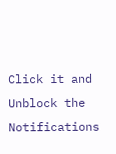Click it and Unblock the Notifications